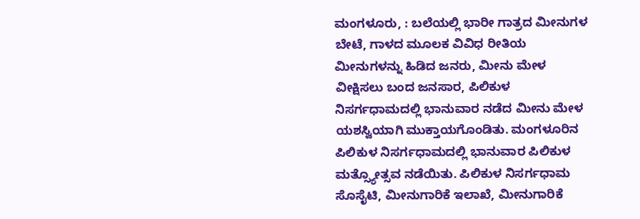ಮಂಗಳೂರು, : ಬಲೆಯಲ್ಲಿ ಭಾರೀ ಗಾತ್ರದ ಮೀನುಗಳ ಬೇಟೆ, ಗಾಳದ ಮೂಲಕ ವಿವಿಧ ರೀತಿಯ ಮೀನುಗಳನ್ನು ಹಿಡಿದ ಜನರು, ಮೀನು ಮೇಳ ವೀಕ್ಷಿಸಲು ಬಂದ ಜನಸಾರ, ಪಿಲಿಕುಳ ನಿಸರ್ಗಧಾಮದಲ್ಲಿ ಭಾನುವಾರ ನಡೆದ ಮೀನು ಮೇಳ ಯಶಸ್ವಿಯಾಗಿ ಮುಕ್ತಾಯಗೊಂಡಿತು. ಮಂಗಳೂರಿನ ಪಿಲಿಕುಳ ನಿಸರ್ಗಧಾಮದಲ್ಲಿ ಭಾನುವಾರ ಪಿಲಿಕುಳ ಮತ್ಸ್ಯೋತ್ಸವ ನಡೆಯಿತು. ಪಿಲಿಕುಳ ನಿಸರ್ಗಧಾಮ ಸೊಸೈಟಿ, ಮೀನುಗಾರಿಕೆ ಇಲಾಖೆ, ಮೀನುಗಾರಿಕೆ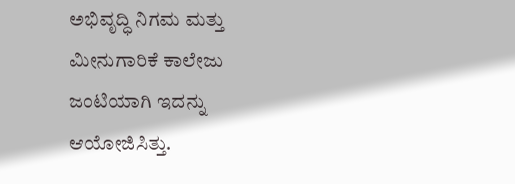ಅಭಿವೃದ್ಧಿ ನಿಗಮ ಮತ್ತು ಮೀನುಗಾರಿಕೆ ಕಾಲೇಜು ಜಂಟಿಯಾಗಿ ಇದನ್ನು ಆಯೋಜಿಸಿತ್ತು.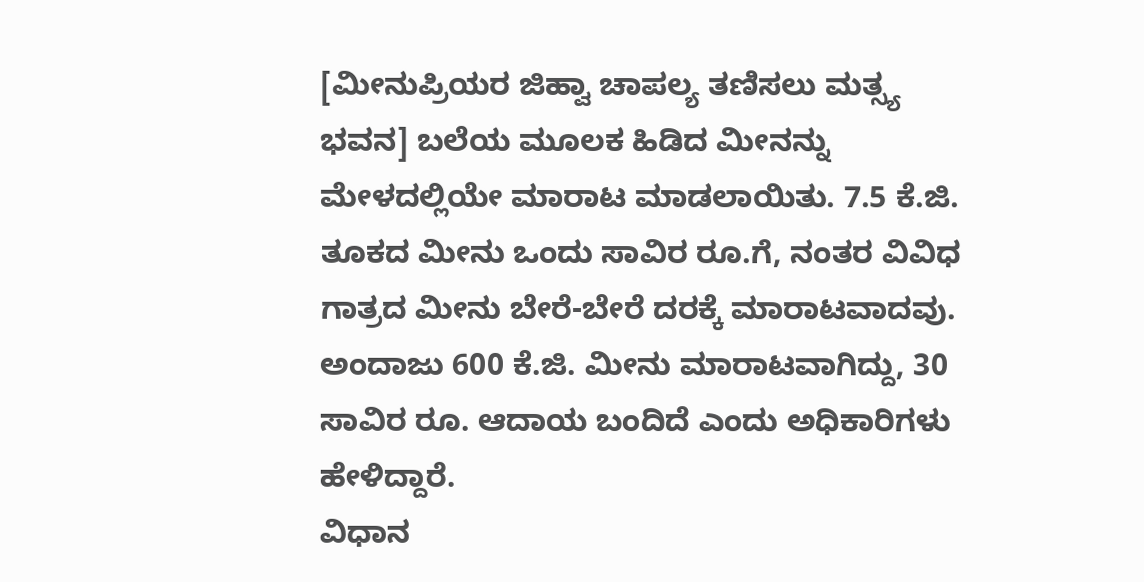[ಮೀನುಪ್ರಿಯರ ಜಿಹ್ವಾ ಚಾಪಲ್ಯ ತಣಿಸಲು ಮತ್ಸ್ಯ ಭವನ] ಬಲೆಯ ಮೂಲಕ ಹಿಡಿದ ಮೀನನ್ನು ಮೇಳದಲ್ಲಿಯೇ ಮಾರಾಟ ಮಾಡಲಾಯಿತು. 7.5 ಕೆ.ಜಿ. ತೂಕದ ಮೀನು ಒಂದು ಸಾವಿರ ರೂ.ಗೆ, ನಂತರ ವಿವಿಧ ಗಾತ್ರದ ಮೀನು ಬೇರೆ-ಬೇರೆ ದರಕ್ಕೆ ಮಾರಾಟವಾದವು. ಅಂದಾಜು 600 ಕೆ.ಜಿ. ಮೀನು ಮಾರಾಟವಾಗಿದ್ದು, 30 ಸಾವಿರ ರೂ. ಆದಾಯ ಬಂದಿದೆ ಎಂದು ಅಧಿಕಾರಿಗಳು ಹೇಳಿದ್ದಾರೆ.
ವಿಧಾನ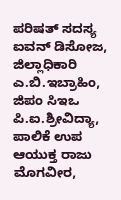ಪರಿಷತ್ ಸದಸ್ಯ ಐವನ್ ಡಿಸೋಜ, ಜಿಲ್ಲಾಧಿಕಾರಿ ಎ.ಬಿ.ಇಬ್ರಾಹಿಂ, ಜಿಪಂ ಸಿಇಒ ಪಿ.ಐ.ಶ್ರೀವಿದ್ಯಾ, ಪಾಲಿಕೆ ಉಪ ಆಯುಕ್ತ ರಾಜು ಮೊಗವೀರ,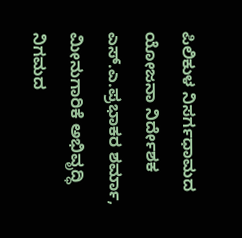ಪಿಲಿಕುಳ ನಿಸರ್ಗಧಾಮದ ಯೋಜನಾ ನಿರ್ದೇಶಕ ಎಸ್.ಎ.ಪ್ರಭಾಕರ ಶರ್ಮಾ, ಮೀನುಗಾರಿಕೆ ಅಭಿವೃದ್ಧಿ ನಿಗಮದ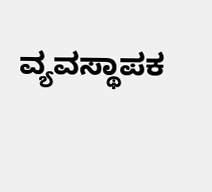ವ್ಯವಸ್ಥಾಪಕ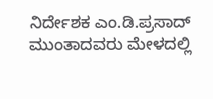ನಿರ್ದೇಶಕ ಎಂ.ಡಿ.ಪ್ರಸಾದ್ ಮುಂತಾದವರು ಮೇಳದಲ್ಲಿ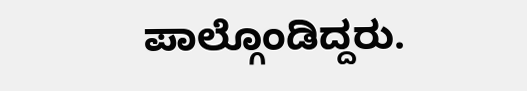ಪಾಲ್ಗೊಂಡಿದ್ದರು.